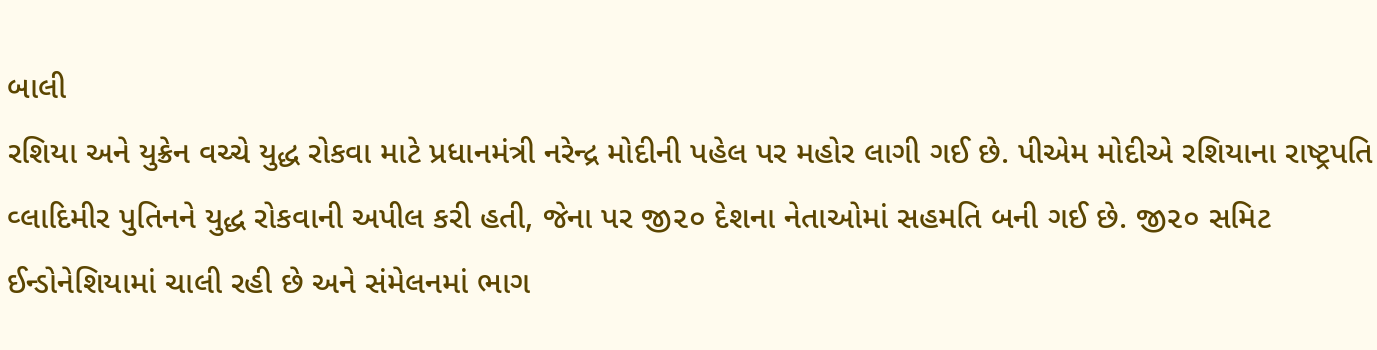બાલી
રશિયા અને યુક્રેન વચ્ચે યુદ્ધ રોકવા માટે પ્રધાનમંત્રી નરેન્દ્ર મોદીની પહેલ પર મહોર લાગી ગઈ છે. પીએમ મોદીએ રશિયાના રાષ્ટ્રપતિ વ્લાદિમીર પુતિનને યુદ્ધ રોકવાની અપીલ કરી હતી, જેના પર જી૨૦ દેશના નેતાઓમાં સહમતિ બની ગઈ છે. જી૨૦ સમિટ ઈન્ડોનેશિયામાં ચાલી રહી છે અને સંમેલનમાં ભાગ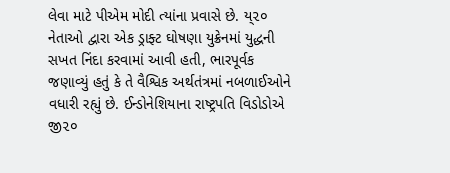લેવા માટે પીએમ મોદી ત્યાંના પ્રવાસે છે. ય્૨૦ નેતાઓ દ્વારા એક ડ્રાફ્ટ ઘોષણા યુક્રેનમાં યુદ્ધની સખત નિંદા કરવામાં આવી હતી, ભારપૂર્વક જણાવ્યું હતું કે તે વૈશ્વિક અર્થતંત્રમાં નબળાઈઓને વધારી રહ્યું છે. ઈન્ડોનેશિયાના રાષ્ટ્રપતિ વિડોડોએ જી૨૦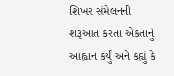શિખર સંમેલનની શરૂઆત કરતા એકતાનું આહ્વાન કર્યું અને કહ્યું કે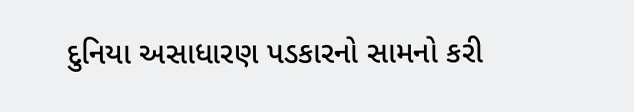દુનિયા અસાધારણ પડકારનો સામનો કરી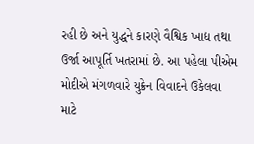રહી છે અને યુદ્ધને કારણે વૈશ્વિક ખાદ્ય તથા ઉર્જા આપૂર્તિ ખતરામાં છે. આ પહેલા પીએમ મોદીએ મંગળવારે યુક્રેન વિવાદને ઉકેલવા માટે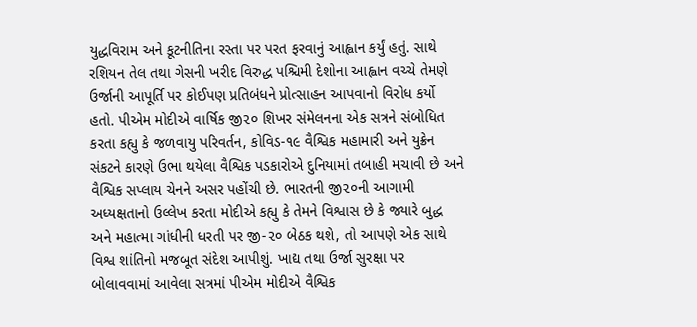યુદ્ધવિરામ અને કૂટનીતિના રસ્તા પર પરત ફરવાનું આહ્વાન કર્યું હતું. સાથે રશિયન તેલ તથા ગેસની ખરીદ વિરુદ્ધ પશ્ચિમી દેશોના આહ્વાન વચ્ચે તેમણે ઉર્જાની આપૂર્તિ પર કોઈપણ પ્રતિબંધને પ્રોત્સાહન આપવાનો વિરોધ કર્યો હતો. પીએમ મોદીએ વાર્ષિક જી૨૦ શિખર સંમેલનના એક સત્રને સંબોધિત કરતા કહ્યુ કે જળવાયુ પરિવર્તન, કોવિડ-૧૯ વૈશ્વિક મહામારી અને યુક્રેન સંકટને કારણે ઉભા થયેલા વૈશ્વિક પડકારોએ દુનિયામાં તબાહી મચાવી છે અને વૈશ્વિક સપ્લાય ચેનને અસર પહોંચી છે. ભારતની જી૨૦ની આગામી અધ્યક્ષતાનો ઉલ્લેખ કરતા મોદીએ કહ્યુ કે તેમને વિશ્વાસ છે કે જ્યારે બુદ્ધ અને મહાત્મા ગાંધીની ધરતી પર જી-૨૦ બેઠક થશે, તો આપણે એક સાથે વિશ્વ શાંતિનો મજબૂત સંદેશ આપીશું. ખાદ્ય તથા ઉર્જા સુરક્ષા પર બોલાવવામાં આવેલા સત્રમાં પીએમ મોદીએ વૈશ્વિક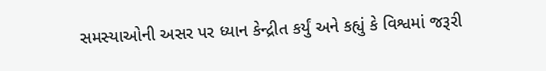સમસ્યાઓની અસર પર ધ્યાન કેન્દ્રીત કર્યું અને કહ્યું કે વિશ્વમાં જરૂરી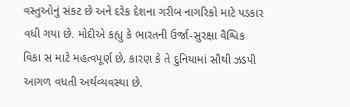વસ્તુઓનું સંકટ છે અને દરેક દેશના ગરીબ નાગરિકો માટે પડકાર વધી ગયા છે. મોદીએ કહ્યુ કે ભારતની ઉર્જા-સુરક્ષા વૈશ્વિક વિકા સ માટે મહત્વપૂર્ણ છે, કારણ કે તે દુનિયામાં સૌથી ઝડપી આગળ વધતી અર્થવ્યવસ્થા છે.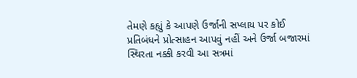તેમણે કહ્યું કે આપણે ઉર્જાની સપ્લાય પર કોઈ પ્રતિબંધને પ્રોત્સાહન આપવું નહીં અને ઉર્જા બજારમાં સ્થિરતા નક્કી કરવી આ સત્રમાં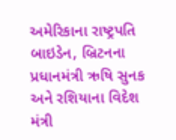અમેરિકાના રાષ્ટ્રપતિ બાઇડેન, બ્રિટનના પ્રધાનમંત્રી ઋષિ સુનક અને રશિયાના વિદેશ મંત્રી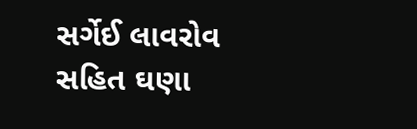સર્ગેઈ લાવરોવ સહિત ઘણા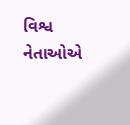વિશ્વ નેતાઓએ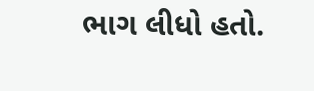ભાગ લીધો હતો.